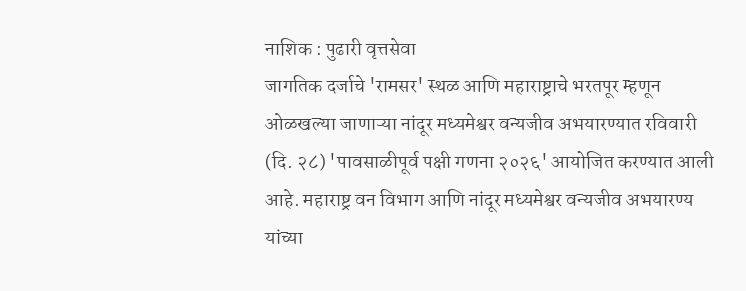नाशिक : पुढारी वृत्तसेवा
जागतिक दर्जाचे 'रामसर' स्थळ आणि महाराष्ट्राचे भरतपूर म्हणून ओळखल्या जाणाऱ्या नांदूर मध्यमेश्वर वन्यजीव अभयारण्यात रविवारी (दि. २८) 'पावसाळीपूर्व पक्षी गणना २०२६' आयोजित करण्यात आली आहे. महाराष्ट्र वन विभाग आणि नांदूर मध्यमेश्वर वन्यजीव अभयारण्य यांच्या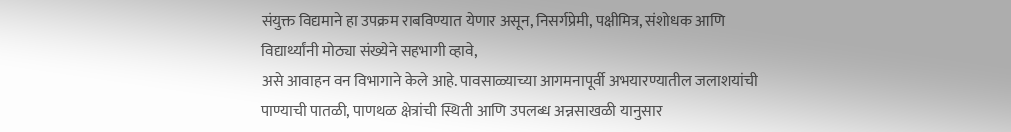संयुक्त विद्यमाने हा उपक्रम राबविण्यात येणार असून, निसर्गप्रेमी, पक्षीमित्र, संशोधक आणि विद्यार्थ्यांनी मोठ्या संख्येने सहभागी व्हावे,
असे आवाहन वन विभागाने केले आहे. पावसाळ्याच्या आगमनापूर्वी अभयारण्यातील जलाशयांची पाण्याची पातळी, पाणथळ क्षेत्रांची स्थिती आणि उपलब्ध अन्नसाखळी यानुसार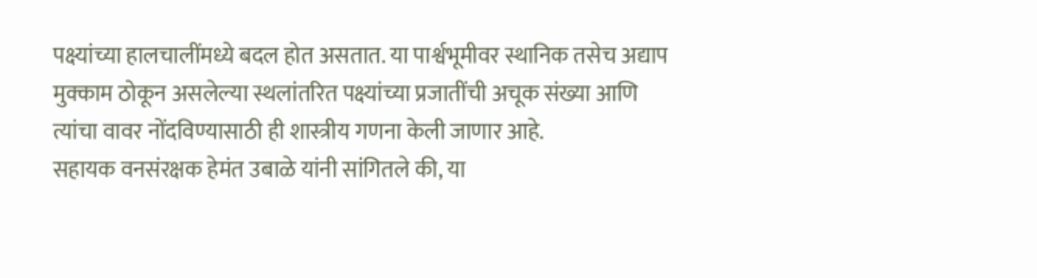पक्ष्यांच्या हालचालींमध्ये बदल होत असतात. या पार्श्वभूमीवर स्थानिक तसेच अद्याप मुक्काम ठोकून असलेल्या स्थलांतरित पक्ष्यांच्या प्रजातींची अचूक संख्या आणि त्यांचा वावर नोंदविण्यासाठी ही शास्त्रीय गणना केली जाणार आहे.
सहायक वनसंरक्षक हेमंत उबाळे यांनी सांगितले की, या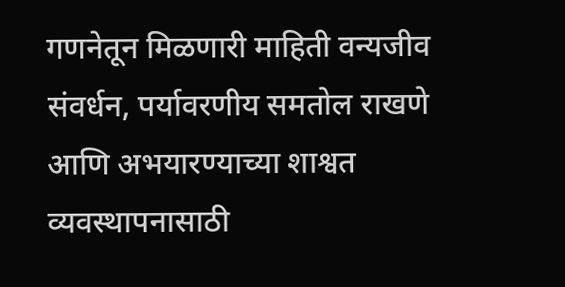गणनेतून मिळणारी माहिती वन्यजीव संवर्धन, पर्यावरणीय समतोल राखणे आणि अभयारण्याच्या शाश्वत व्यवस्थापनासाठी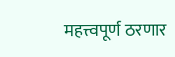महत्त्वपूर्ण ठरणार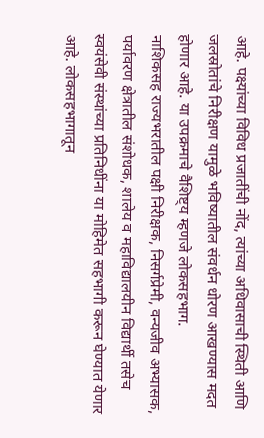आहे. पक्ष्यांच्या विविध प्रजातींची नोंद, त्यांच्या अधिवासाची स्थिती आणि जलस्रोतांचे निरीक्षण यामुळे भविष्यातील संवर्धन धोरण आखण्यास मदत होणार आहे. या उपक्रमाचे वैशिष्ट्य म्हणजे लोकसहभाग.
नाशिकसह राज्यभरातील पक्षी निरीक्षक, निसर्गप्रेमी, वन्यजीव अभ्यासक, पर्यावरण क्षेत्रातील संशोधक, शालेय व महाविद्यालयीन विद्यार्थी तसेच स्वयंसेवी संस्थांच्या प्रतिनिधींना या मोहिमेत सहभागी करून घेण्यात येणार आहे. लोकसहभागातून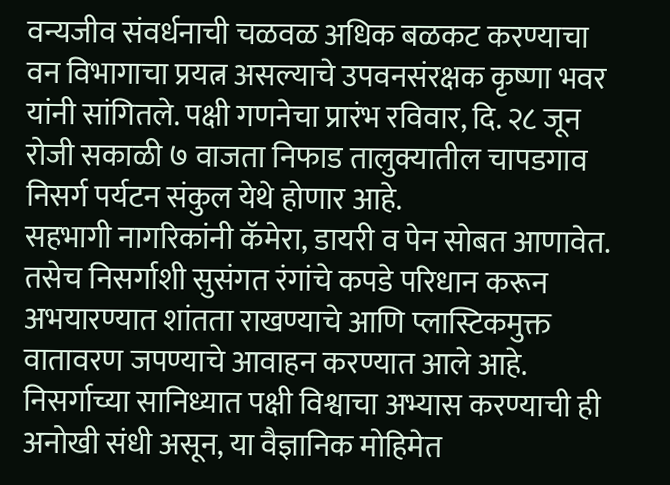वन्यजीव संवर्धनाची चळवळ अधिक बळकट करण्याचा वन विभागाचा प्रयत्न असल्याचे उपवनसंरक्षक कृष्णा भवर यांनी सांगितले. पक्षी गणनेचा प्रारंभ रविवार, दि. २८ जून रोजी सकाळी ७ वाजता निफाड तालुक्यातील चापडगाव निसर्ग पर्यटन संकुल येथे होणार आहे.
सहभागी नागरिकांनी कॅमेरा, डायरी व पेन सोबत आणावेत. तसेच निसर्गाशी सुसंगत रंगांचे कपडे परिधान करून अभयारण्यात शांतता राखण्याचे आणि प्लास्टिकमुक्त वातावरण जपण्याचे आवाहन करण्यात आले आहे. निसर्गाच्या सानिध्यात पक्षी विश्वाचा अभ्यास करण्याची ही अनोखी संधी असून, या वैज्ञानिक मोहिमेत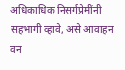अधिकाधिक निसर्गप्रेमींनी सहभागी व्हावे, असे आवाहन वन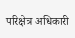परिक्षेत्र अधिकारी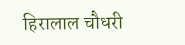हिरालाल चौधरी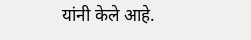यांनी केले आहे.